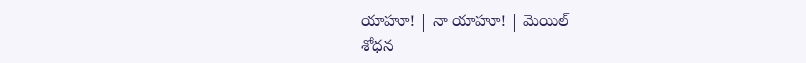యాహూ! | నా యాహూ! | మెయిల్
శోధన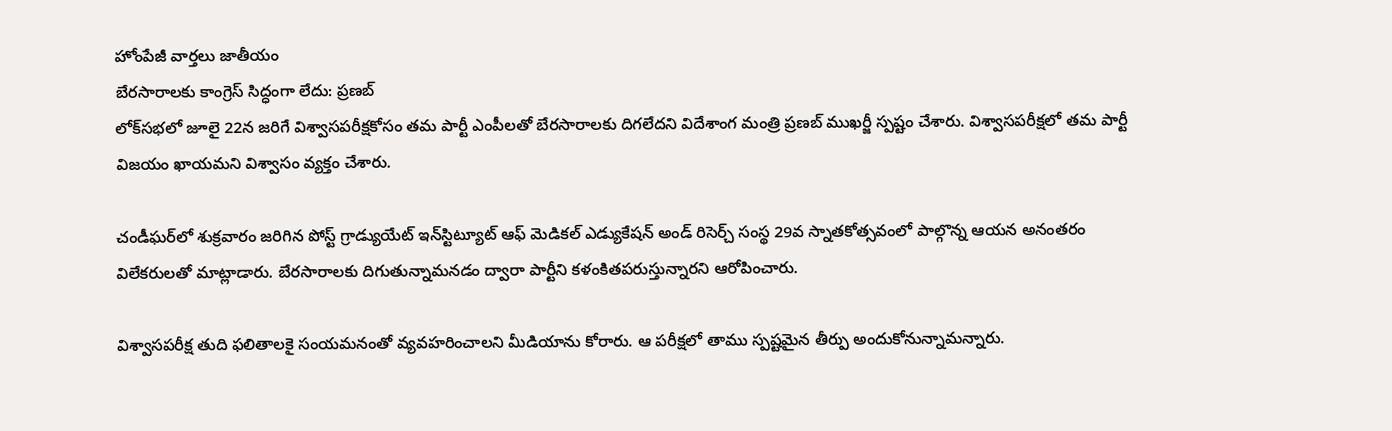హోంపేజీ వార్తలు జాతీయం
బేరసారాలకు కాంగ్రెస్ సిద్ధంగా లేదు: ప్రణబ్
లోక్‌సభలో జూలై 22న జరిగే విశ్వాసపరీక్షకోసం తమ పార్టీ ఎంపీలతో బేరసారాలకు దిగలేదని విదేశాంగ మంత్రి ప్రణబ్ ముఖర్జీ స్పష్టం చేశారు. విశ్వాసపరీక్షలో తమ పార్టీ విజయం ఖాయమని విశ్వాసం వ్యక్తం చేశారు.

చండీఘర్‌లో శుక్రవారం జరిగిన పోస్ట్ గ్రాడ్యుయేట్ ఇన్‌స్టిట్యూట్ ఆఫ్ మెడికల్ ఎడ్యుకేషన్ అండ్ రిసెర్చ్ సంస్థ 29వ స్నాతకోత్సవంలో పాల్గొన్న ఆయన అనంతరం విలేకరులతో మాట్లాడారు. బేరసారాలకు దిగుతున్నామనడం ద్వారా పార్టీని కళంకితపరుస్తున్నారని ఆరోపించారు.

విశ్వాసపరీక్ష తుది ఫలితాలకై సంయమనంతో వ్యవహరించాలని మీడియాను కోరారు. ఆ పరీక్షలో తాము స్పష్టమైన తీర్పు అందుకోనున్నామన్నారు.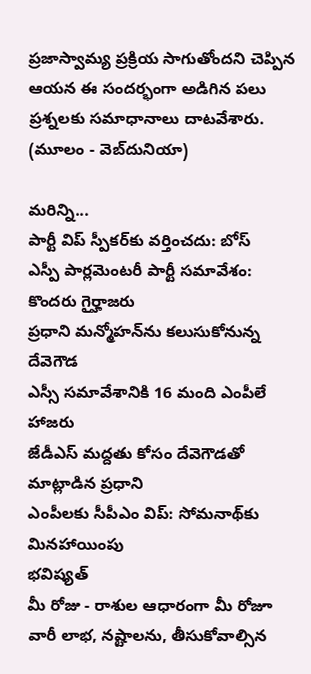ప్రజాస్వామ్య ప్రక్రియ సాగుతోందని చెప్పిన ఆయన ఈ సందర్భంగా అడిగిన పలు ప్రశ్నలకు సమాధానాలు దాటవేశారు.
(మూలం - వెబ్‌దునియా)

మరిన్ని...
పార్టీ విప్ స్పీకర్‌కు వర్తించదు: బోస్
ఎస్పీ పార్లమెంటరీ పార్టీ సమావేశం: కొందరు గైర్హాజరు
ప్రధాని మన్మోహన్‌ను కలుసుకోనున్న దేవెగౌడ
ఎస్సీ సమావేశానికి 16 మంది ఎంపీలే హాజరు
జేడీఎస్ మద్దతు కోసం దేవెగౌడతో మాట్లాడిన ప్రధాని
ఎంపీలకు సీపీఎం విప్: సోమనాథ్‌కు మినహాయింపు
భవిష్యత్
మీ రోజు - రాశుల ఆధారంగా మీ రోజూ వారీ లాభ, నష్టాలను, తీసుకోవాల్సిన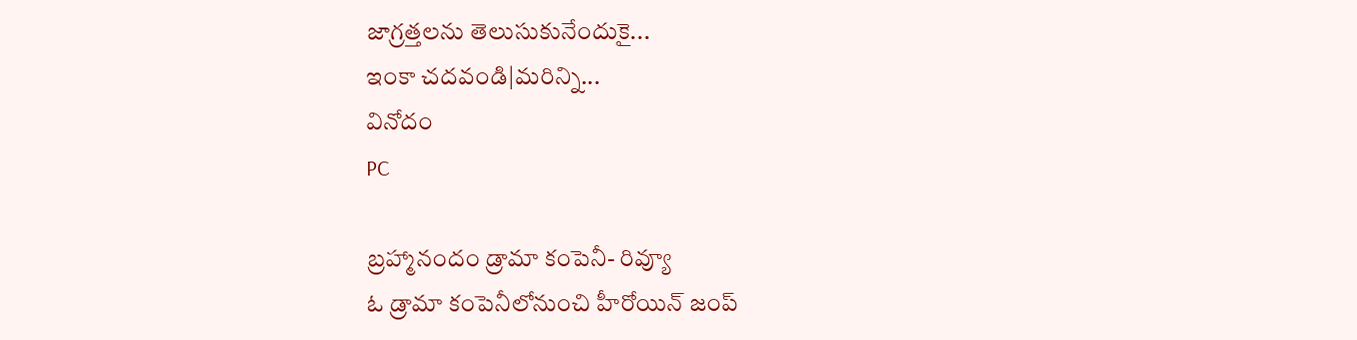జాగ్రత్తలను తెలుసుకునేందుకై...
ఇంకా చదవండి|మరిన్ని...
వినోదం
PC

బ్రహ్మానందం డ్రామా కంపెనీ- రివ్యూ
ఓ డ్రామా కంపెనీలోనుంచి హీరోయిన్ జంప్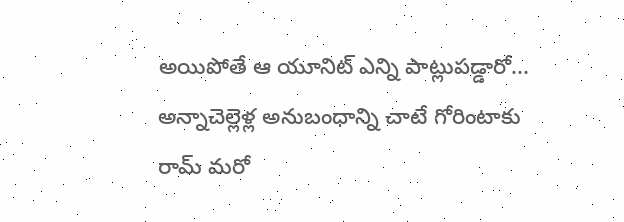అయిపోతే ఆ యూనిట్ ఎన్ని పాట్లుపడ్డారో...
అన్నాచెల్లెళ్ల అనుబంధాన్ని చాటే గోరింటాకు
రామ్ మరో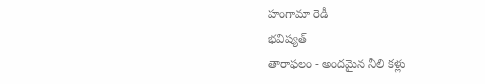హంగామా రెడీ
భవిష్యత్
తారాఫలం - అందమైన నీలి కళ్లు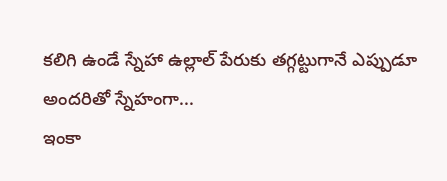కలిగి ఉండే స్నేహా ఉల్లాల్ పేరుకు తగ్గట్టుగానే ఎప్పుడూ అందరితో స్నేహంగా...
ఇంకా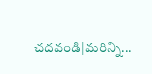చదవండి|మరిన్ని...